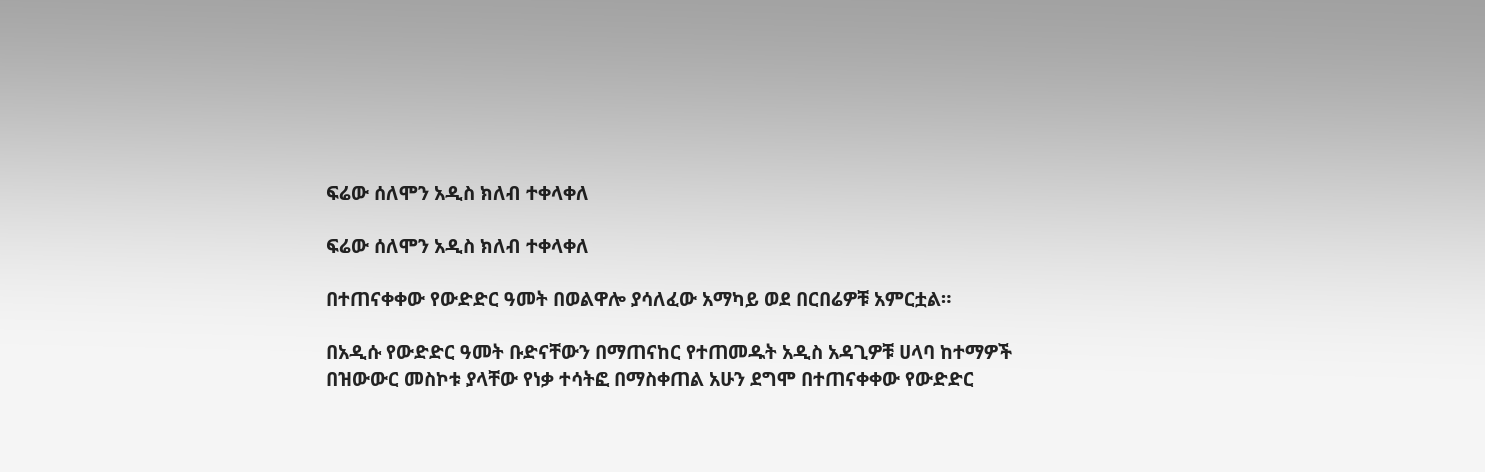ፍሬው ሰለሞን አዲስ ክለብ ተቀላቀለ

ፍሬው ሰለሞን አዲስ ክለብ ተቀላቀለ

በተጠናቀቀው የውድድር ዓመት በወልዋሎ ያሳለፈው አማካይ ወደ በርበሬዎቹ አምርቷል።

በአዲሱ የውድድር ዓመት ቡድናቸውን በማጠናከር የተጠመዱት አዲስ አዳጊዎቹ ሀላባ ከተማዎች በዝውውር መስኮቱ ያላቸው የነቃ ተሳትፎ በማስቀጠል አሁን ደግሞ በተጠናቀቀው የውድድር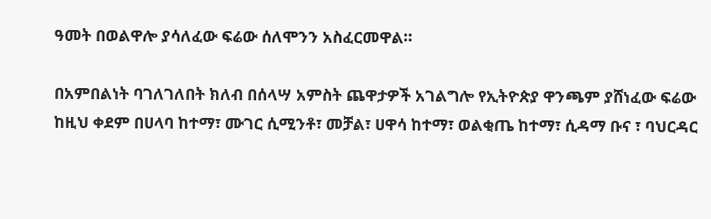ዓመት በወልዋሎ ያሳለፈው ፍሬው ሰለሞንን አስፈርመዋል።

በአምበልነት ባገለገለበት ክለብ በሰላሣ አምስት ጨዋታዎች አገልግሎ የኢትዮጵያ ዋንጫም ያሸነፈው ፍሬው ከዚህ ቀደም በሀላባ ከተማ፣ ሙገር ሲሚንቶ፣ መቻል፣ ሀዋሳ ከተማ፣ ወልቂጤ ከተማ፣ ሲዳማ ቡና ፣ ባህርዳር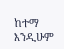ከተማ እንዲሁም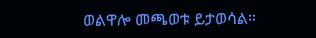ወልዋሎ መጫወቱ ይታወሳል።